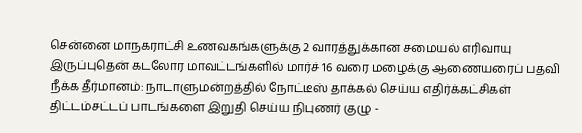சென்னை மாநகராட்சி உணவகங்களுக்கு 2 வாரத்துக்கான சமையல் எரிவாயு இருப்புதென் கடலோர மாவட்டங்களில் மார்ச் 16 வரை மழைக்கு ஆணையரைப் பதவி நீக்க தீர்மானம்: நாடாளுமன்றத்தில் நோட்டீஸ் தாக்கல் செய்ய எதிர்க்கட்சிகள் திட்டம்சட்டப் பாடங்களை இறுதி செய்ய நிபுணர் குழு -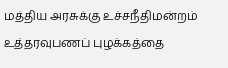மத்திய அரசுக்கு உச்சநீதிமன்றம் உத்தரவுபணப் புழக்கத்தை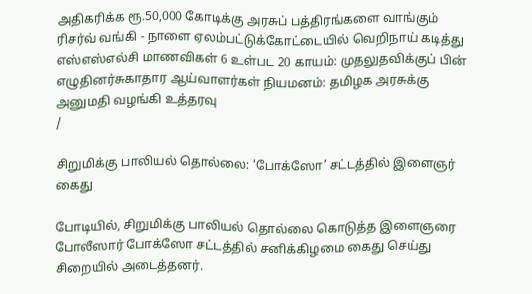அதிகரிக்க ரூ.50,000 கோடிக்கு அரசுப் பத்திரங்களை வாங்கும் ரிசர்வ் வங்கி - நாளை ஏலம்பட்டுக்கோட்டையில் வெறிநாய் கடித்து எஸ்எஸ்எல்சி மாணவிகள் 6 உள்பட 20 காயம்: முதலுதவிக்குப் பின் எழுதினர்சுகாதார ஆய்வாளர்கள் நியமனம்: தமிழக அரசுக்கு அனுமதி வழங்கி உத்தரவு
/

சிறுமிக்கு பாலியல் தொல்லை: ‘போக்ஸோ’ சட்டத்தில் இளைஞர் கைது

போடியில், சிறுமிக்கு பாலியல் தொல்லை கொடுத்த இளைஞரை போலீஸார் போக்ஸோ சட்டத்தில் சனிக்கிழமை கைது செய்து சிறையில் அடைத்தனர்.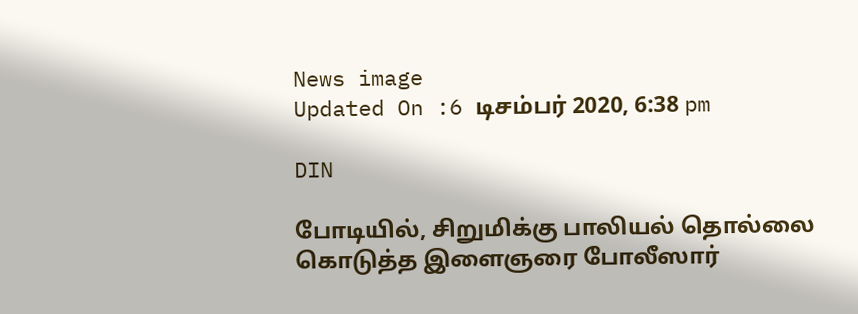News image
Updated On :6 டிசம்பர் 2020, 6:38 pm

DIN

போடியில், சிறுமிக்கு பாலியல் தொல்லை கொடுத்த இளைஞரை போலீஸார்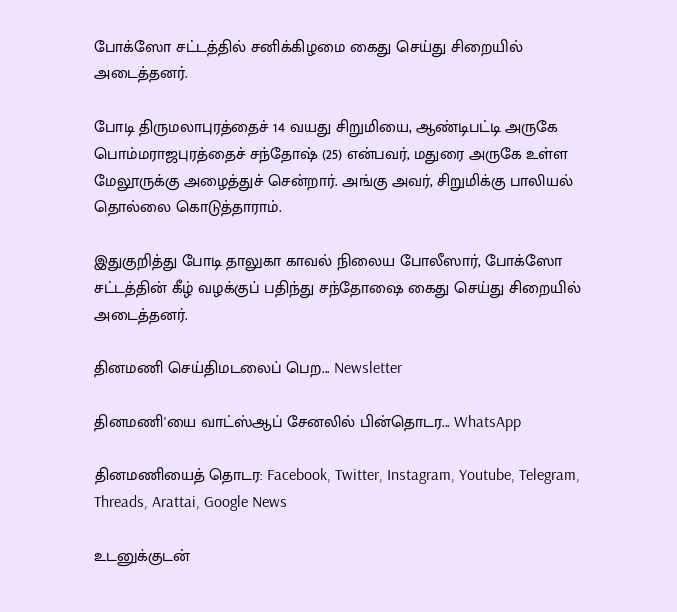போக்ஸோ சட்டத்தில் சனிக்கிழமை கைது செய்து சிறையில் அடைத்தனர்.

போடி திருமலாபுரத்தைச் 14 வயது சிறுமியை, ஆண்டிபட்டி அருகே பொம்மராஜபுரத்தைச் சந்தோஷ் (25) என்பவர், மதுரை அருகே உள்ள மேலூருக்கு அழைத்துச் சென்றார். அங்கு அவர், சிறுமிக்கு பாலியல் தொல்லை கொடுத்தாராம்.

இதுகுறித்து போடி தாலுகா காவல் நிலைய போலீஸார், போக்ஸோ சட்டத்தின் கீழ் வழக்குப் பதிந்து சந்தோஷை கைது செய்து சிறையில் அடைத்தனர்.

தினமணி செய்திமடலைப் பெற... Newsletter

தினமணி'யை வாட்ஸ்ஆப் சேனலில் பின்தொடர... WhatsApp

தினமணியைத் தொடர: Facebook, Twitter, Instagram, Youtube, Telegram, Threads, Arattai, Google News

உடனுக்குடன்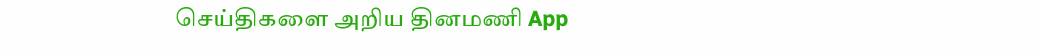செய்திகளை அறிய தினமணி App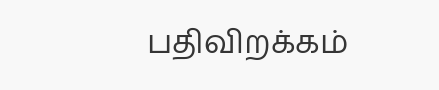பதிவிறக்கம்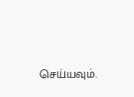செய்யவும்.